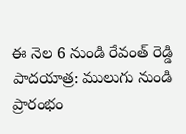ఈ నెల 6 నుండి రేవంత్ రెడ్డి పాదయాత్ర: ములుగు నుండి ప్రారంభం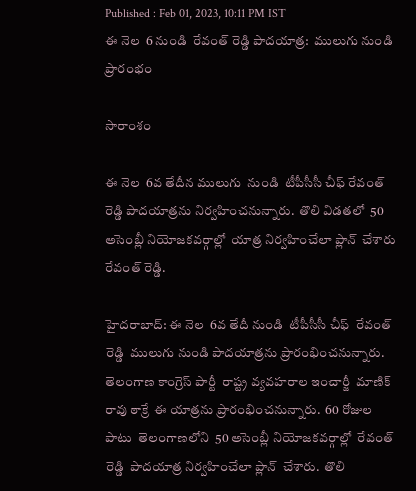Published : Feb 01, 2023, 10:11 PM IST
ఈ నెల  6 నుండి  రేవంత్ రెడ్డి పాదయాత్ర:  ములుగు నుండి  ప్రారంభం

సారాంశం

ఈ నెల  6వ తేదీన ములుగు  నుండి  టీపీసీసీ చీఫ్ రేవంత్ రెడ్డి పాదయాత్రను నిర్వహించనున్నారు.  తొలి విడతలో  50 అసెంబ్లీ నియోజకవర్గాల్లో  యాత్ర నిర్వహించేలా ప్లాన్  చేశారు రేవంత్ రెడ్డి.

హైదరాబాద్: ఈ నెల  6వ తేదీ నుండి  టీపీసీసీ చీఫ్  రేవంత్ రెడ్డి  ములుగు నుండి పాదయాత్రను ప్రారంభించనున్నారు.  తెలంగాణ కాంగ్రెస్ పార్టీ  రాష్ట్ర వ్యవహరాల ఇంచార్జీ  మాణిక్ రావు ఠాక్రే  ఈ యాత్రను ప్రారంభించనున్నారు.  60 రోజుల పాటు  తెలంగాణలోని  50 అసెంబ్లీ నియోజకవర్గాల్లో  రేవంత్ రెడ్డి  పాదయాత్ర నిర్వహించేలా ప్లాన్  చేశారు.  తొలి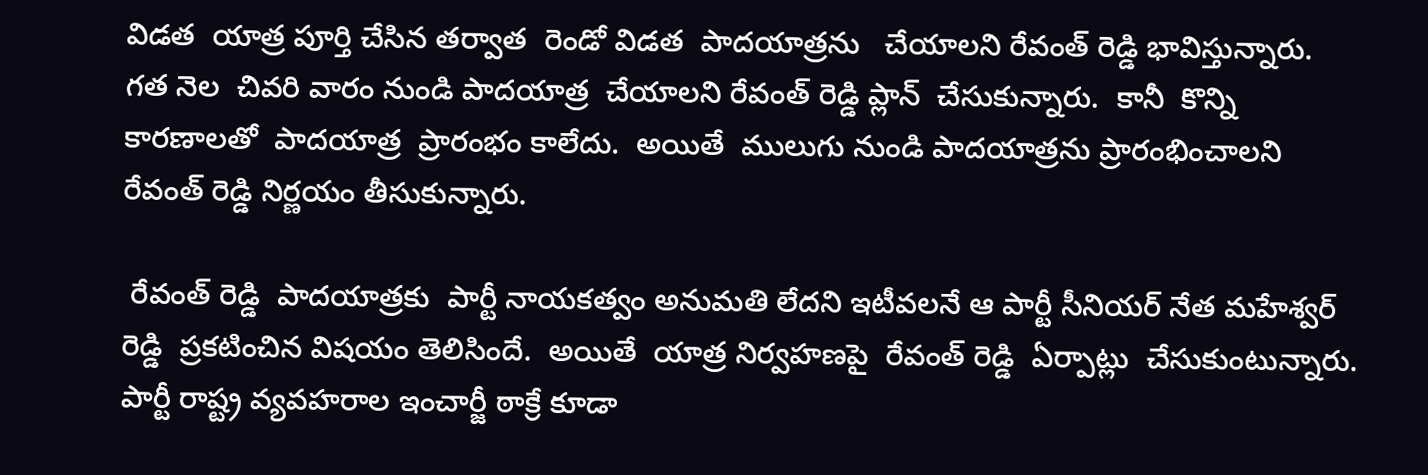విడత  యాత్ర పూర్తి చేసిన తర్వాత  రెండో విడత  పాదయాత్రను   చేయాలని రేవంత్ రెడ్డి భావిస్తున్నారు.   గత నెల  చివరి వారం నుండి పాదయాత్ర  చేయాలని రేవంత్ రెడ్డి ప్లాన్  చేసుకున్నారు.  కానీ  కొన్ని కారణాలతో  పాదయాత్ర  ప్రారంభం కాలేదు.  అయితే  ములుగు నుండి పాదయాత్రను ప్రారంభించాలని రేవంత్ రెడ్డి నిర్ణయం తీసుకున్నారు.

 రేవంత్ రెడ్డి  పాదయాత్రకు  పార్టీ నాయకత్వం అనుమతి లేదని ఇటీవలనే ఆ పార్టీ సీనియర్ నేత మహేశ్వర్ రెడ్డి  ప్రకటించిన విషయం తెలిసిందే.  అయితే  యాత్ర నిర్వహణపై  రేవంత్ రెడ్డి  ఏర్పాట్లు  చేసుకుంటున్నారు. పార్టీ రాష్ట్ర వ్యవహరాల ఇంచార్జీ ఠాక్రే కూడా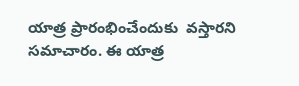యాత్ర ప్రారంభించేందుకు  వస్తారని  సమాచారం. ఈ యాత్ర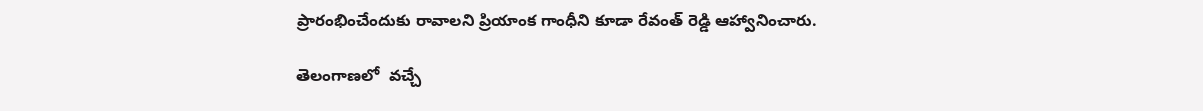ప్రారంభించేందుకు రావాలని ప్రియాంక గాంధీని కూడా రేవంత్ రెడ్డి ఆహ్వానించారు.

తెలంగాణలో  వచ్చే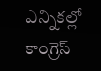ఎన్నికల్లో కాంగ్రెస్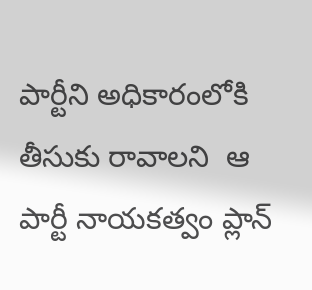పార్టీని అధికారంలోకి తీసుకు రావాలని  ఆ పార్టీ నాయకత్వం ప్లాన్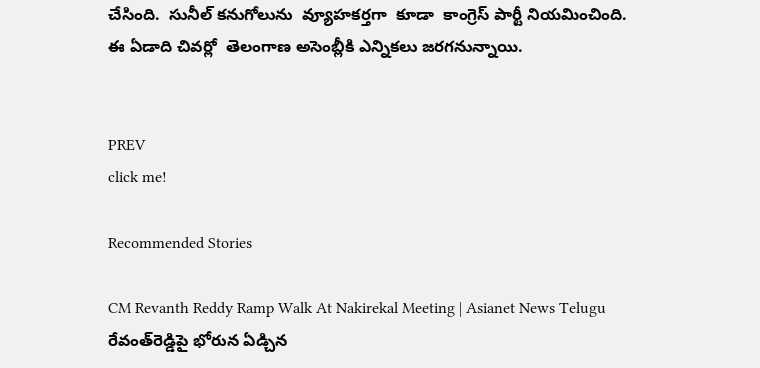చేసింది.  సునీల్ కనుగోలును  వ్యూహకర్తగా  కూడా  కాంగ్రెస్ పార్టీ నియమించింది.   ఈ ఏడాది చివర్లో  తెలంగాణ అసెంబ్లీకి ఎన్నికలు జరగనున్నాయి.


PREV
click me!

Recommended Stories

CM Revanth Reddy Ramp Walk At Nakirekal Meeting | Asianet News Telugu
రేవంత్‌రెడ్డిపై భోరున ఏడ్చిన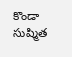కొండా సుష్మిత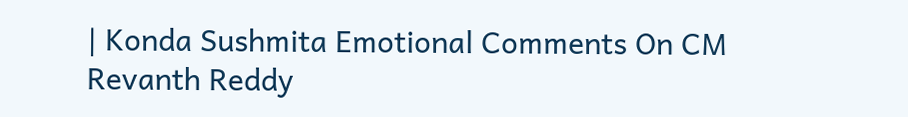| Konda Sushmita Emotional Comments On CM Revanth Reddy